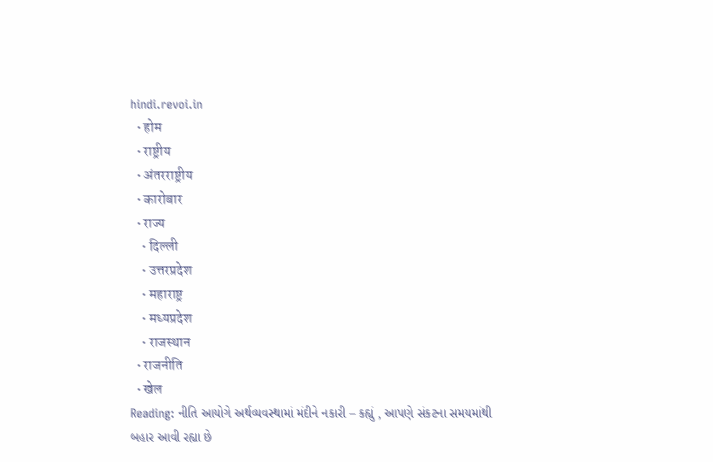hindi.revoi.in
  • होम
  • राष्ट्रीय
  • अंतरराष्ट्रीय
  • कारोबार
  • राज्य
    • दिल्ली
    • उत्तरप्रदेश
    • महाराष्ट्र
    • मध्यप्रदेश
    • राजस्थान
  • राजनीति
  • खेल
Reading: નીતિ આયોગે અર્થવ્યવસ્થામાં મંદીને નકારી – કહ્યું , આપણે સંકટના સમયમાંથી બહાર આવી રહ્યા છે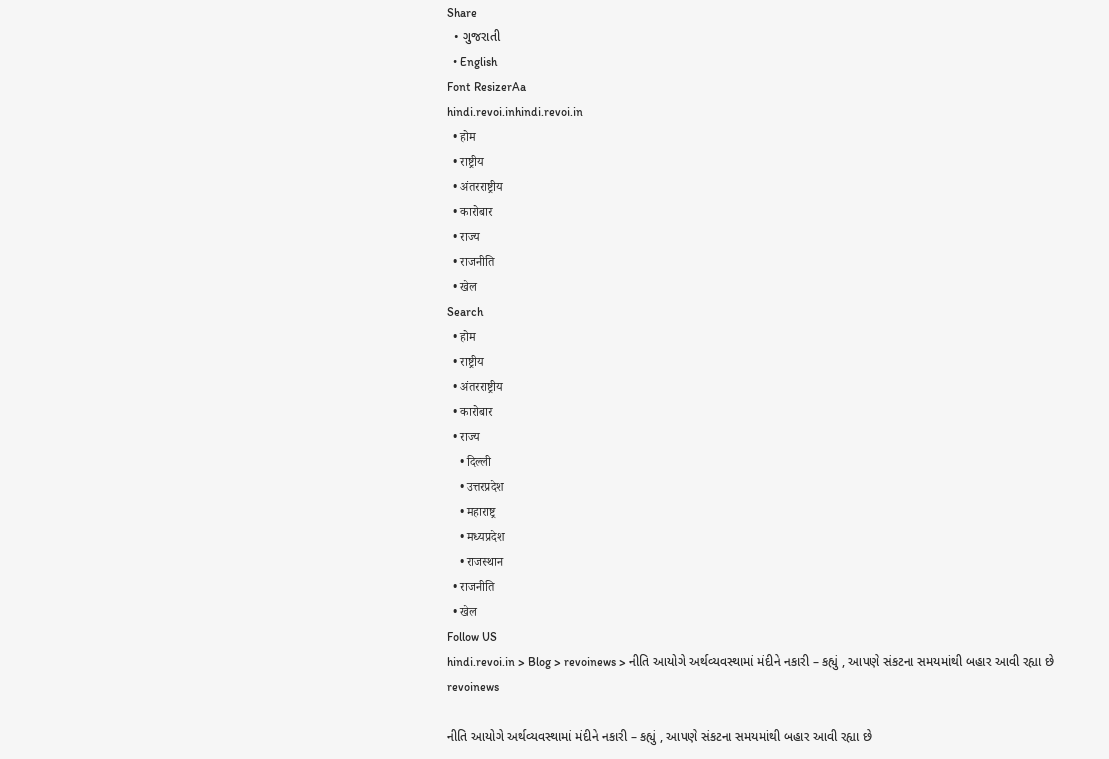Share
  • ગુજરાતી
  • English
Font ResizerAa
hindi.revoi.inhindi.revoi.in
  • होम
  • राष्ट्रीय
  • अंतरराष्ट्रीय
  • कारोबार
  • राज्य
  • राजनीति
  • खेल
Search
  • होम
  • राष्ट्रीय
  • अंतरराष्ट्रीय
  • कारोबार
  • राज्य
    • दिल्ली
    • उत्तरप्रदेश
    • महाराष्ट्र
    • मध्यप्रदेश
    • राजस्थान
  • राजनीति
  • खेल
Follow US
hindi.revoi.in > Blog > revoinews > નીતિ આયોગે અર્થવ્યવસ્થામાં મંદીને નકારી – કહ્યું , આપણે સંકટના સમયમાંથી બહાર આવી રહ્યા છે
revoinews

નીતિ આયોગે અર્થવ્યવસ્થામાં મંદીને નકારી – કહ્યું , આપણે સંકટના સમયમાંથી બહાર આવી રહ્યા છે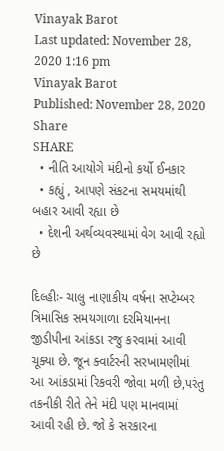Vinayak Barot
Last updated: November 28, 2020 1:16 pm
Vinayak Barot
Published: November 28, 2020
Share
SHARE
  • નીતિ આયોગે મંદીનો કર્યો ઈનકાર
  • કહ્યું , આપણે સંકટના સમયમાંથી બહાર આવી રહ્યા છે
  • દેશની અર્થવ્યવસ્થામાં વેગ આવી રહ્યો છે

દિલ્હીઃ- ચાલુ નાણાકીય વર્ષના સપ્ટેમ્બર ત્રિમાસિક સમયગાળા દરમિયાનના જીડીપીના આંકડા રજુ કરવામાં આવી ચૂક્યા છે. જૂન ક્વાર્ટરની સરખામણીમાં આ આંકડામાં રિકવરી જોવા મળી છે,પરંતુ તકનીકી રીતે તેને મંદી પણ માનવામાં આવી રહી છે. જો કે સરકારના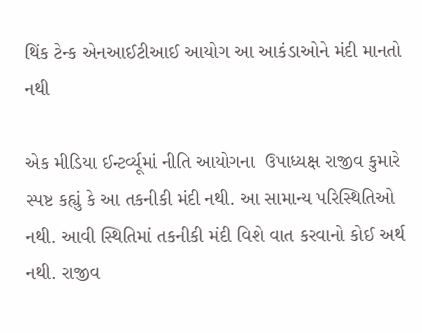થિંક ટેન્ક એનઆઈટીઆઈ આયોગ આ આકંડાઓને મંદી માનતો નથી

એક મીડિયા ઈન્ટર્વ્યૂમાં નીતિ આયોગના  ઉપાધ્યક્ષ રાજીવ કુમારે સ્પષ્ટ કહ્યું કે આ તકનીકી મંદી નથી. આ સામાન્ય પરિસ્થિતિઓ નથી. આવી સ્થિતિમાં તકનીકી મંદી વિશે વાત કરવાનો કોઈ અર્થ નથી. રાજીવ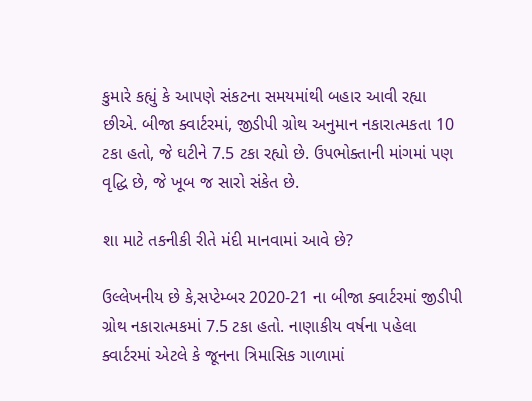કુમારે કહ્યું કે આપણે સંકટના સમયમાંથી બહાર આવી રહ્યા છીએ. બીજા ક્વાર્ટરમાં, જીડીપી ગ્રોથ અનુમાન નકારાત્મકતા 10 ટકા હતો, જે ઘટીને 7.5 ટકા રહ્યો છે. ઉપભોક્તાની માંગમાં પણ વૃદ્ધિ છે, જે ખૂબ જ સારો સંકેત છે.

શા માટે તકનીકી રીતે મંદી માનવામાં આવે છે?

ઉલ્લેખનીય છે કે,સપ્ટેમ્બર 2020-21 ના બીજા ક્વાર્ટરમાં જીડીપી ગ્રોથ નકારાત્મકમાં 7.5 ટકા હતો. નાણાકીય વર્ષના પહેલા ક્વાર્ટરમાં એટલે કે જૂનના ત્રિમાસિક ગાળામાં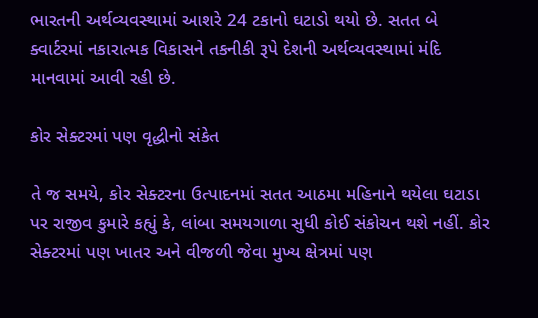ભારતની અર્થવ્યવસ્થામાં આશરે 24 ટકાનો ઘટાડો થયો છે. સતત બે ક્વાર્ટરમાં નકારાત્મક વિકાસને તકનીકી રૂપે દેશની અર્થવ્યવસ્થામાં મંદિ માનવામાં આવી રહી છે.

કોર સેક્ટરમાં પણ વૃદ્ધીનો સંકેત

તે જ સમયે, કોર સેક્ટરના ઉત્પાદનમાં સતત આઠમા મહિનાને થયેલા ઘટાડા પર રાજીવ કુમારે કહ્યું કે, લાંબા સમયગાળા સુધી કોઈ સંકોચન થશે નહીં. કોર સેક્ટરમાં પણ ખાતર અને વીજળી જેવા મુખ્ય ક્ષેત્રમાં પણ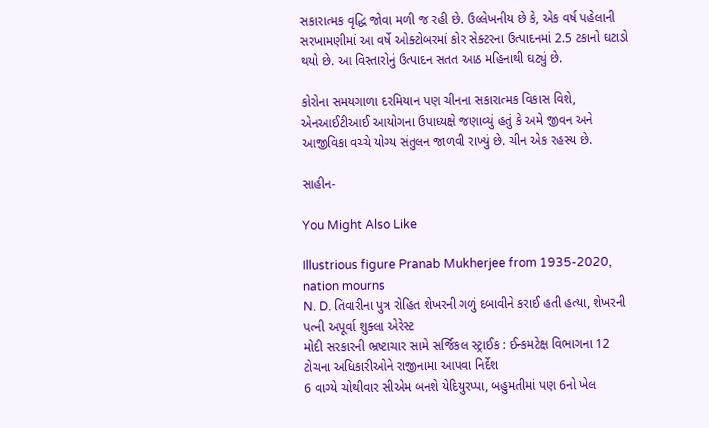સકારાત્મક વૃદ્ધિ જોવા મળી જ રહી છે. ઉલ્લેખનીય છે કે, એક વર્ષ પહેલાની સરખામણીમાં આ વર્ષે ઓક્ટોબરમાં કોર સેક્ટરના ઉત્પાદનમાં 2.5 ટકાનો ઘટાડો થયો છે. આ વિસ્તારોનું ઉત્પાદન સતત આઠ મહિનાથી ઘટ્યું છે.

કોરોના સમયગાળા દરમિયાન પણ ચીનના સકારાત્મક વિકાસ વિશે, એનઆઈટીઆઈ આયોગના ઉપાધ્યક્ષે જણાવ્યું હતું કે અમે જીવન અને આજીવિકા વચ્ચે યોગ્ય સંતુલન જાળવી રાખ્યું છે. ચીન એક રહસ્ય છે.

સાહીન-

You Might Also Like

Illustrious figure Pranab Mukherjee from 1935-2020, nation mourns
N. D. તિવારીના પુત્ર રોહિત શેખરની ગળું દબાવીને કરાઈ હતી હત્યા, શેખરની પત્ની અપૂર્વા શુક્લા એરેસ્ટ
મોદી સરકારની ભ્રષ્ટાચાર સામે સર્જિકલ સ્ટ્રાઈક : ઈન્કમટેક્ષ વિભાગના 12 ટોચના અધિકારીઓને રાજીનામા આપવા નિર્દેશ
6 વાગ્યે ચોથીવાર સીએમ બનશે યેદિયુરપ્પા, બહુમતીમાં પણ 6નો ખેલ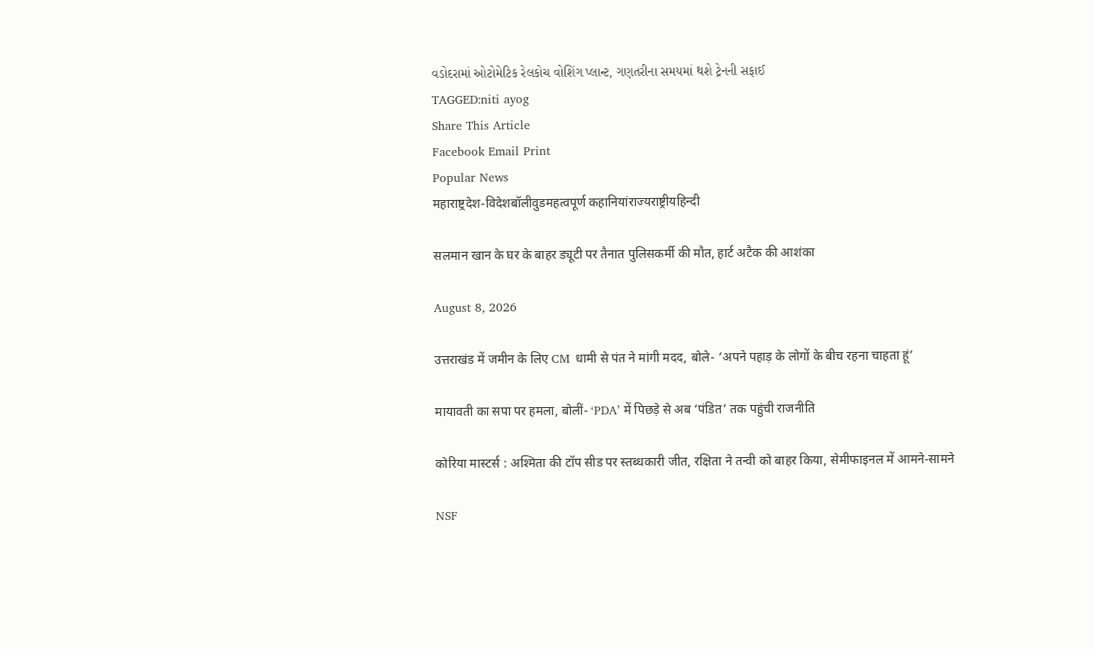વડોદરામાં ઓટોમેટિક રેલકોચ વોશિંગ પ્લાન્ટ, ગણતરીના સમયમાં થશે ટ્રેનની સફાઈ
TAGGED:niti ayog
Share This Article
Facebook Email Print
Popular News
महाराष्ट्रदेश-विदेशबॉलीवुडमहत्वपूर्ण कहानियांराज्यराष्ट्रीयहिन्दी

सलमान खान के घर के बाहर ड्यूटी पर तैनात पुलिसकर्मी की मौत, हार्ट अटैक की आशंका

August 8, 2026

उत्तराखंड में जमीन के लिए CM धामी से पंत ने मांगी मदद, बोले- ‘अपने पहाड़ के लोगों के बीच रहना चाहता हूं’

मायावती का सपा पर हमला, बोलीं- ‘PDA’ में पिछड़े से अब ‘पंडित’ तक पहुंची राजनीति

कोरिया मास्टर्स : अश्मिता की टॉप सीड पर स्तब्धकारी जीत, रक्षिता ने तन्वी को बाहर किया, सेमीफाइनल में आमने-सामने

NSF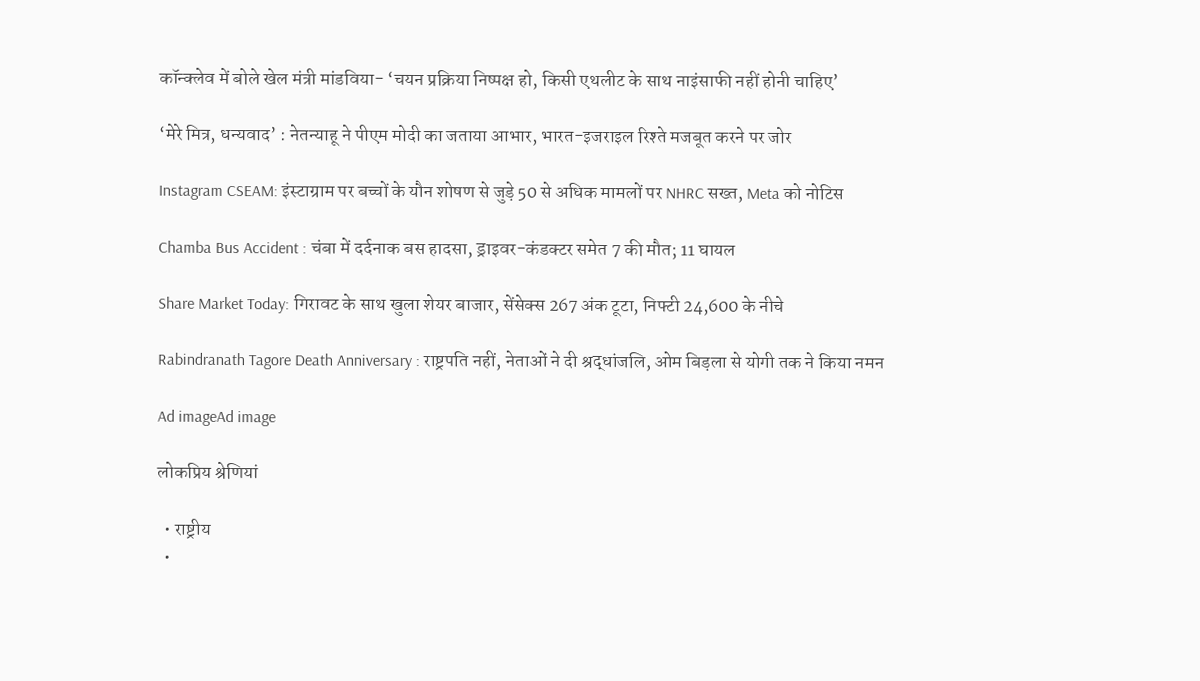कॉन्क्लेव में बोले खेल मंत्री मांडविया- ‘चयन प्रक्रिया निष्पक्ष हो, किसी एथलीट के साथ नाइंसाफी नहीं होनी चाहिए’

‘मेरे मित्र, धन्यवाद’ : नेतन्याहू ने पीएम मोदी का जताया आभार, भारत-इजराइल रिश्ते मजबूत करने पर जोर

Instagram CSEAM: इंस्टाग्राम पर बच्चों के यौन शोषण से जुड़े 50 से अधिक मामलों पर NHRC सख्त, Meta को नोटिस

Chamba Bus Accident : चंबा में दर्दनाक बस हादसा, ड्राइवर-कंडक्टर समेत 7 की मौत; 11 घायल

Share Market Today: गिरावट के साथ खुला शेयर बाजार, सेंसेक्स 267 अंक टूटा, निफ्टी 24,600 के नीचे

Rabindranath Tagore Death Anniversary : राष्ट्रपति नहीं, नेताओं ने दी श्रद्धांजलि, ओम बिड़ला से योगी तक ने किया नमन

Ad imageAd image

लोकप्रिय श्रेणियां

  • राष्ट्रीय
  •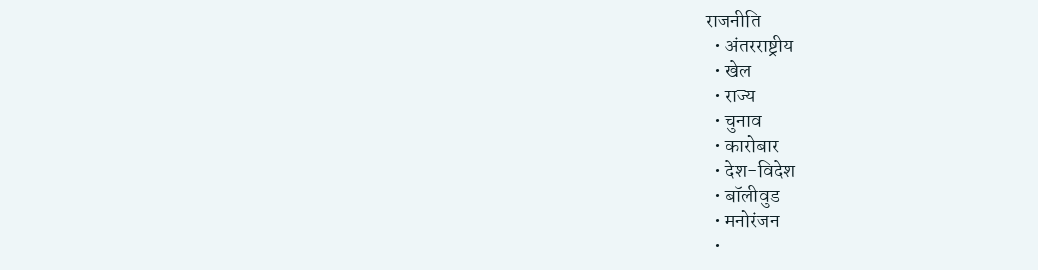राजनीति
  • अंतरराष्ट्रीय
  • खेल
  • राज्य
  • चुनाव
  • कारोबार
  • देश-विदेश
  • बॉलीवुड
  • मनोरंजन
  •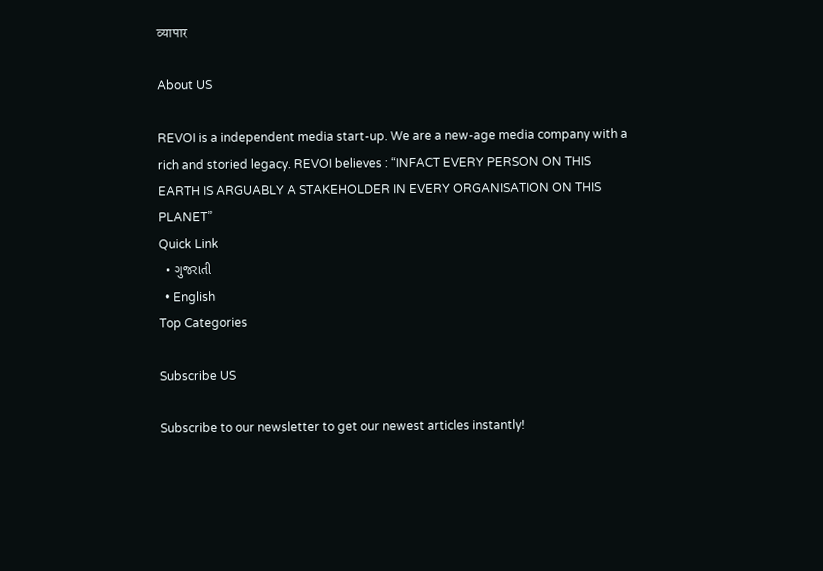व्यापार

About US

REVOI is a independent media start-up. We are a new-age media company with a rich and storied legacy. REVOI believes : “INFACT EVERY PERSON ON THIS EARTH IS ARGUABLY A STAKEHOLDER IN EVERY ORGANISATION ON THIS PLANET”
Quick Link
  • ગુજરાતી
  • English
Top Categories

Subscribe US

Subscribe to our newsletter to get our newest articles instantly!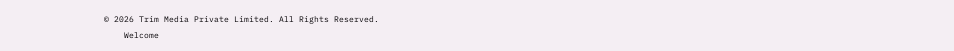© 2026 Trim Media Private Limited. All Rights Reserved.
    Welcome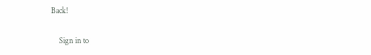Back!

    Sign in to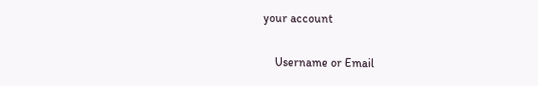your account

    Username or Email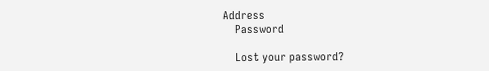Address
    Password

    Lost your password?